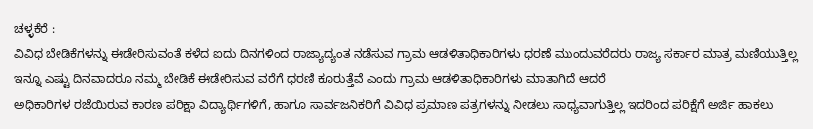ಚಳ್ಳಕೆರೆ :
ವಿವಿಧ ಬೇಡಿಕೆಗಳನ್ನು ಈಡೇರಿಸುವಂತೆ ಕಳೆದ ಐದು ದಿನಗಳಿಂದ ರಾಜ್ಯಾದ್ಯಂತ ನಡೆಸುವ ಗ್ರಾಮ ಆಡಳಿತಾಧಿಕಾರಿಗಳು ಧರಣೆ ಮುಂದುವರೆದರು ರಾಜ್ಯ ಸರ್ಕಾರ ಮಾತ್ರ ಮಣಿಯುತ್ತಿಲ್ಲ ಇನ್ನೂ ಎಷ್ಟು ದಿನವಾದರೂ ನಮ್ಮ ಬೇಡಿಕೆ ಈಡೇರಿಸುವ ವರೆಗೆ ಧರಣಿ ಕೂರುತ್ತೆವೆ ಎಂದು ಗ್ರಾಮ ಆಡಳಿತಾಧಿಕಾರಿಗಳು ಮಾತಾಗಿದೆ ಆದರೆ
ಅಧಿಕಾರಿಗಳ ರಜೆಯಿರುವ ಕಾರಣ ಪರಿಕ್ಷಾ ವಿದ್ಯಾರ್ಥಿಗಳಿಗೆ, ಹಾಗೂ ಸಾರ್ವಜನಿಕರಿಗೆ ವಿವಿಧ ಪ್ರಮಾಣ ಪತ್ರಗಳನ್ನು ನೀಡಲು ಸಾಧ್ಯವಾಗುತ್ತಿಲ್ಲ ಇದರಿಂದ ಪರಿಕ್ಷೆಗೆ ಅರ್ಜಿ ಹಾಕಲು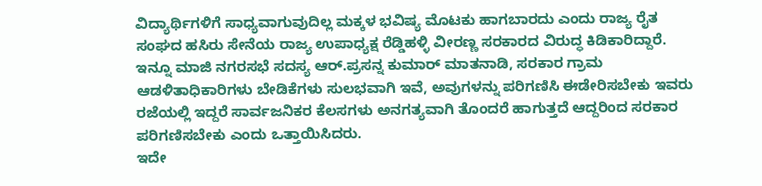ವಿದ್ಯಾರ್ಥಿಗಳಿಗೆ ಸಾಧ್ಯವಾಗುವುದಿಲ್ಲ ಮಕ್ಕಳ ಭವಿಷ್ಯ ಮೊಟಕು ಹಾಗಬಾರದು ಎಂದು ರಾಜ್ಯ ರೈತ ಸಂಘದ ಹಸಿರು ಸೇನೆಯ ರಾಜ್ಯ ಉಪಾಧ್ಯಕ್ಷ ರೆಡ್ಡಿಹಳ್ಳಿ ವೀರಣ್ಣ ಸರಕಾರದ ವಿರುದ್ಧ ಕಿಡಿಕಾರಿದ್ದಾರೆ.
ಇನ್ನೂ ಮಾಜಿ ನಗರಸಭೆ ಸದಸ್ಯ ಆರ್.ಪ್ರಸನ್ನ ಕುಮಾರ್ ಮಾತನಾಡಿ, ಸರಕಾರ ಗ್ರಾಮ ಆಡಳಿತಾಧಿಕಾರಿಗಳು ಬೇಡಿಕೆಗಳು ಸುಲಭವಾಗಿ ಇವೆ, ಅವುಗಳನ್ನು ಪರಿಗಣಿಸಿ ಈಡೇರಿಸಬೇಕು ಇವರು ರಜೆಯಲ್ಲಿ ಇದ್ದರೆ ಸಾರ್ವಜನಿಕರ ಕೆಲಸಗಳು ಅನಗತ್ಯವಾಗಿ ತೊಂದರೆ ಹಾಗುತ್ತದೆ ಆದ್ದರಿಂದ ಸರಕಾರ ಪರಿಗಣಿಸಬೇಕು ಎಂದು ಒತ್ತಾಯಿಸಿದರು.
ಇದೇ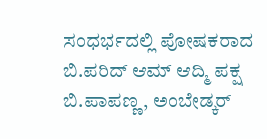ಸಂಧರ್ಭದಲ್ಲಿ ಪೋಷಕರಾದ ಬಿ.ಪರಿದ್ ಆಮ್ ಆದ್ಮಿ ಪಕ್ಷ ಬಿ.ಪಾಪಣ್ಣ, ಅಂಬೇಡ್ಕರ್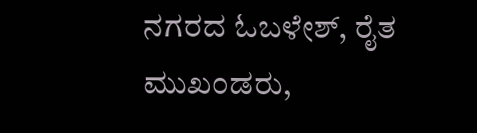ನಗರದ ಓಬಳೇಶ್, ರೈತ ಮುಖಂಡರು,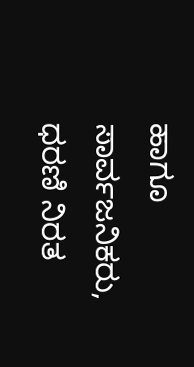ಹಾಗೂ ಸಾರ್ವಜನಿಕರು, ಧರಣಿ ನಿರತ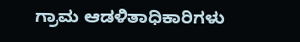ಗ್ರಾಮ ಆಡಳಿತಾಧಿಕಾರಿಗಳು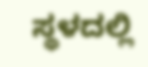ಸ್ಥಳದಲ್ಲಿ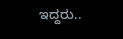ಇದ್ದರು..